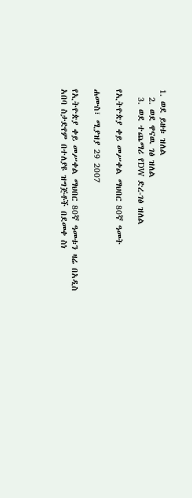1. ወደ ይዘቱ ዝለል
  2. ወደ ዋናዉ ገፅ ዝለል
  3. ወደ ተጨማሪ የDW ድረ-ገፅ ዝለል

የኢትዮጵያ ቀይ መሥቀል ማህበር 80ኛ ዓመት

ሐሙስ፣ ሚያዝያ 29 2007

የኢትዮጵያ ቀይ መሥቀል ማህበር 80ኛ ዓመቱን ዛሬ በአዲስ አበባ ስታድየም በተለያዩ ዝግጅቶች በደመቀ ስነ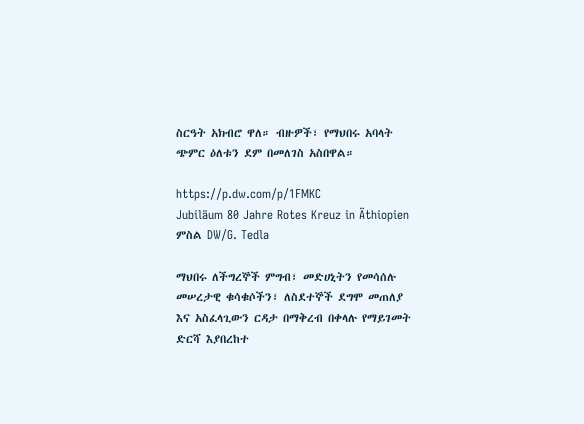ስርዓት አክብሮ ዋለ። ብዙዎች፣ የማህበሩ አባላት ጭምር ዕለቱን ደም በመለገስ አስበዋል።

https://p.dw.com/p/1FMKC
Jubiläum 80 Jahre Rotes Kreuz in Äthiopien
ምስል DW/G. Tedla

ማህበሩ ለችግረኞች ምግብ፣ መድሀኒትን የመሳሰሉ መሠረታዊ ቁሳቁሶችን፣ ለስደተኞች ደግሞ መጠለያ እና አስፈላጊውን ርዳታ በማቅረብ በቀላሉ የማይገመት ድርሻ እያበረከተ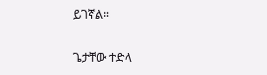ይገኛል።


ጌታቸው ተድላ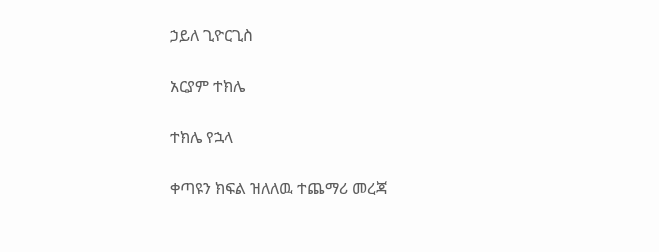ኃይለ ጊዮርጊስ

አርያም ተክሌ

ተክሌ የኋላ

ቀጣዩን ክፍል ዝለለዉ ተጨማሪ መረጃ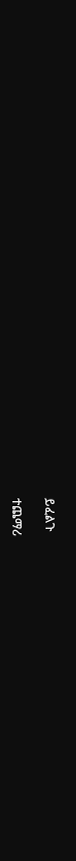ይፈልጉ

ተጨማሪ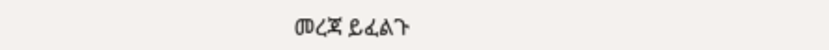መረጃ ይፈልጉ